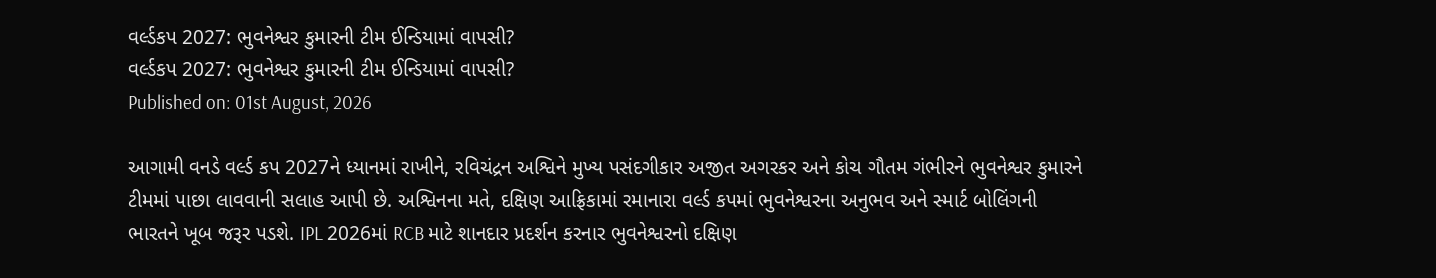વર્લ્ડકપ 2027: ભુવનેશ્વર કુમારની ટીમ ઈન્ડિયામાં વાપસી?
વર્લ્ડકપ 2027: ભુવનેશ્વર કુમારની ટીમ ઈન્ડિયામાં વાપસી?
Published on: 01st August, 2026

આગામી વનડે વર્લ્ડ કપ 2027ને ધ્યાનમાં રાખીને, રવિચંદ્રન અશ્વિને મુખ્ય પસંદગીકાર અજીત અગરકર અને કોચ ગૌતમ ગંભીરને ભુવનેશ્વર કુમારને ટીમમાં પાછા લાવવાની સલાહ આપી છે. અશ્વિનના મતે, દક્ષિણ આફ્રિકામાં રમાનારા વર્લ્ડ કપમાં ભુવનેશ્વરના અનુભવ અને સ્માર્ટ બોલિંગની ભારતને ખૂબ જરૂર પડશે. IPL 2026માં RCB માટે શાનદાર પ્રદર્શન કરનાર ભુવનેશ્વરનો દક્ષિણ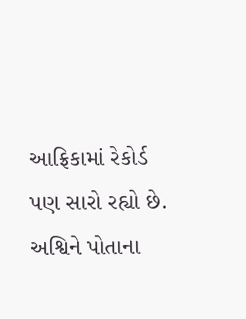આફ્રિકામાં રેકોર્ડ પણ સારો રહ્યો છે. અશ્વિને પોતાના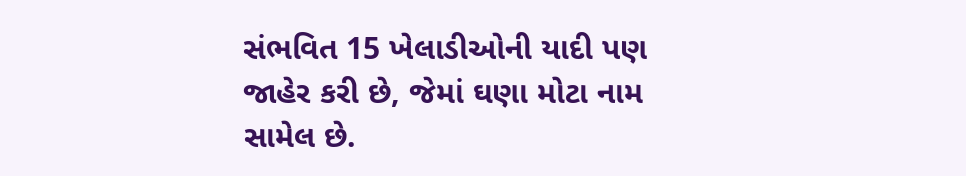સંભવિત 15 ખેલાડીઓની યાદી પણ જાહેર કરી છે, જેમાં ઘણા મોટા નામ સામેલ છે.